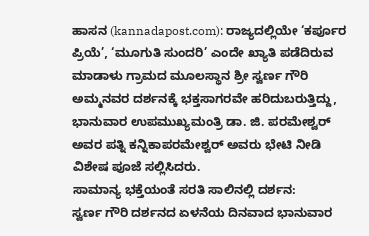ಹಾಸನ (kannadapost.com): ರಾಜ್ಯದಲ್ಲಿಯೇ ‘ಕರ್ಪೂರ ಪ್ರಿಯೆ’, ‘ಮೂಗುತಿ ಸುಂದರಿ’ ಎಂದೇ ಖ್ಯಾತಿ ಪಡೆದಿರುವ ಮಾಡಾಳು ಗ್ರಾಮದ ಮೂಲಸ್ಥಾನ ಶ್ರೀ ಸ್ವರ್ಣ ಗೌರಿ ಅಮ್ಮನವರ ದರ್ಶನಕ್ಕೆ ಭಕ್ತಸಾಗರವೇ ಹರಿದುಬರುತ್ತಿದ್ದು, ಭಾನುವಾರ ಉಪಮುಖ್ಯಮಂತ್ರಿ ಡಾ. ಜಿ. ಪರಮೇಶ್ವರ್ ಅವರ ಪತ್ನಿ ಕನ್ನಿಕಾಪರಮೇಶ್ವರ್ ಅವರು ಭೇಟಿ ನೀಡಿ ವಿಶೇಷ ಪೂಜೆ ಸಲ್ಲಿಸಿದರು.
ಸಾಮಾನ್ಯ ಭಕ್ತೆಯಂತೆ ಸರತಿ ಸಾಲಿನಲ್ಲಿ ದರ್ಶನ:
ಸ್ವರ್ಣ ಗೌರಿ ದರ್ಶನದ ಏಳನೆಯ ದಿನವಾದ ಭಾನುವಾರ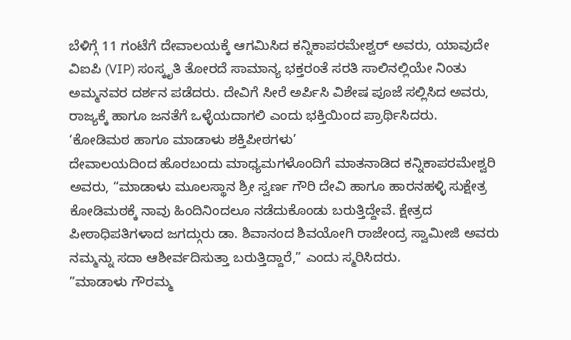ಬೆಳಿಗ್ಗೆ 11 ಗಂಟೆಗೆ ದೇವಾಲಯಕ್ಕೆ ಆಗಮಿಸಿದ ಕನ್ನಿಕಾಪರಮೇಶ್ವರ್ ಅವರು, ಯಾವುದೇ ವಿಐಪಿ (VIP) ಸಂಸ್ಕೃತಿ ತೋರದೆ ಸಾಮಾನ್ಯ ಭಕ್ತರಂತೆ ಸರತಿ ಸಾಲಿನಲ್ಲಿಯೇ ನಿಂತು ಅಮ್ಮನವರ ದರ್ಶನ ಪಡೆದರು. ದೇವಿಗೆ ಸೀರೆ ಅರ್ಪಿಸಿ ವಿಶೇಷ ಪೂಜೆ ಸಲ್ಲಿಸಿದ ಅವರು, ರಾಜ್ಯಕ್ಕೆ ಹಾಗೂ ಜನತೆಗೆ ಒಳ್ಳೆಯದಾಗಲಿ ಎಂದು ಭಕ್ತಿಯಿಂದ ಪ್ರಾರ್ಥಿಸಿದರು.
‘ಕೋಡಿಮಠ ಹಾಗೂ ಮಾಡಾಳು ಶಕ್ತಿಪೀಠಗಳು’
ದೇವಾಲಯದಿಂದ ಹೊರಬಂದು ಮಾಧ್ಯಮಗಳೊಂದಿಗೆ ಮಾತನಾಡಿದ ಕನ್ನಿಕಾಪರಮೇಶ್ವರಿ ಅವರು, “ಮಾಡಾಳು ಮೂಲಸ್ಥಾನ ಶ್ರೀ ಸ್ವರ್ಣ ಗೌರಿ ದೇವಿ ಹಾಗೂ ಹಾರನಹಳ್ಳಿ ಸುಕ್ಷೇತ್ರ ಕೋಡಿಮಠಕ್ಕೆ ನಾವು ಹಿಂದಿನಿಂದಲೂ ನಡೆದುಕೊಂಡು ಬರುತ್ತಿದ್ದೇವೆ. ಕ್ಷೇತ್ರದ ಪೀಠಾಧಿಪತಿಗಳಾದ ಜಗದ್ಗುರು ಡಾ. ಶಿವಾನಂದ ಶಿವಯೋಗಿ ರಾಜೇಂದ್ರ ಸ್ವಾಮೀಜಿ ಅವರು ನಮ್ಮನ್ನು ಸದಾ ಆಶೀರ್ವದಿಸುತ್ತಾ ಬರುತ್ತಿದ್ದಾರೆ,” ಎಂದು ಸ್ಮರಿಸಿದರು.
”ಮಾಡಾಳು ಗೌರಮ್ಮ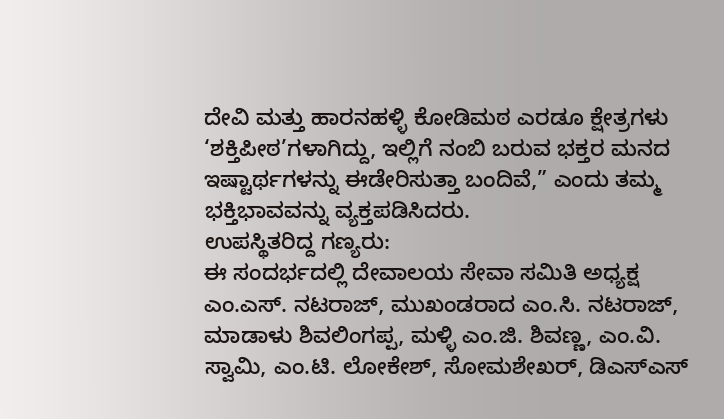ದೇವಿ ಮತ್ತು ಹಾರನಹಳ್ಳಿ ಕೋಡಿಮಠ ಎರಡೂ ಕ್ಷೇತ್ರಗಳು ‘ಶಕ್ತಿಪೀಠ’ಗಳಾಗಿದ್ದು, ಇಲ್ಲಿಗೆ ನಂಬಿ ಬರುವ ಭಕ್ತರ ಮನದ ಇಷ್ಟಾರ್ಥಗಳನ್ನು ಈಡೇರಿಸುತ್ತಾ ಬಂದಿವೆ,” ಎಂದು ತಮ್ಮ ಭಕ್ತಿಭಾವವನ್ನು ವ್ಯಕ್ತಪಡಿಸಿದರು.
ಉಪಸ್ಥಿತರಿದ್ದ ಗಣ್ಯರು:
ಈ ಸಂದರ್ಭದಲ್ಲಿ ದೇವಾಲಯ ಸೇವಾ ಸಮಿತಿ ಅಧ್ಯಕ್ಷ ಎಂ.ಎಸ್. ನಟರಾಜ್, ಮುಖಂಡರಾದ ಎಂ.ಸಿ. ನಟರಾಜ್, ಮಾಡಾಳು ಶಿವಲಿಂಗಪ್ಪ, ಮಳ್ಳಿ ಎಂ.ಜಿ. ಶಿವಣ್ಣ, ಎಂ.ವಿ. ಸ್ವಾಮಿ, ಎಂ.ಟಿ. ಲೋಕೇಶ್, ಸೋಮಶೇಖರ್, ಡಿಎಸ್ಎಸ್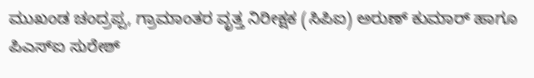ಮುಖಂಡ ಚಂದ್ರಪ್ಪ, ಗ್ರಾಮಾಂತರ ವೃತ್ತ ನಿರೀಕ್ಷಕ (ಸಿಪಿಐ) ಅರುಣ್ ಕುಮಾರ್ ಹಾಗೂ ಪಿಎಸ್ಐ ಸುರೇಶ್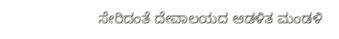ಸೇರಿದಂತೆ ದೇವಾಲಯದ ಆಡಳಿತ ಮಂಡಳಿ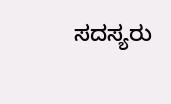ಸದಸ್ಯರು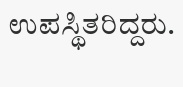ಉಪಸ್ಥಿತರಿದ್ದರು.